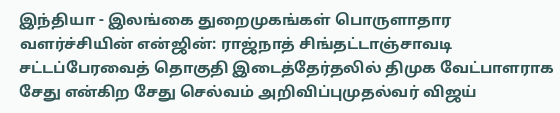இந்தியா - இலங்கை துறைமுகங்கள் பொருளாதார வளர்ச்சியின் என்ஜின்: ராஜ்நாத் சிங்தட்டாஞ்சாவடி சட்டப்பேரவைத் தொகுதி இடைத்தேர்தலில் திமுக வேட்பாளராக சேது என்கிற சேது செல்வம் அறிவிப்புமுதல்வர் விஜய்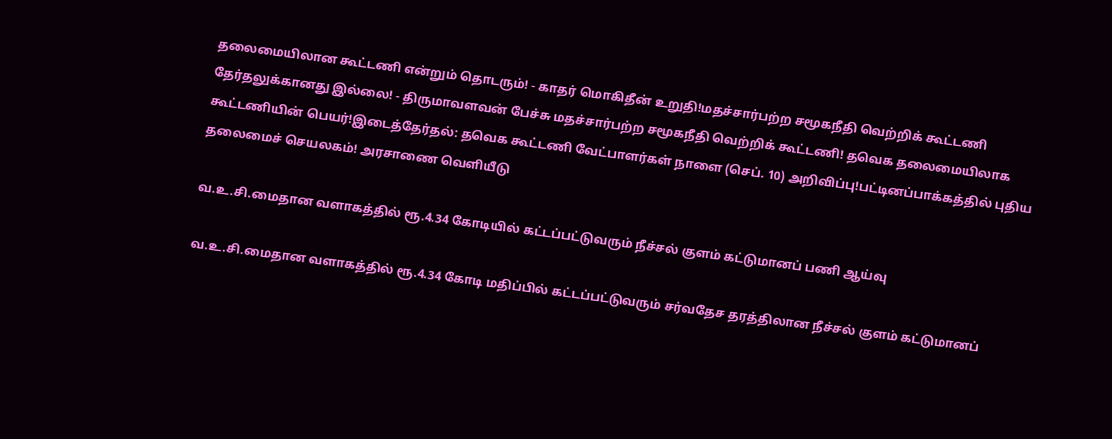தலைமையிலான கூட்டணி என்றும் தொடரும்! - காதர் மொகிதீன் உறுதி!மதச்சார்பற்ற சமூகநீதி வெற்றிக் கூட்டணி தேர்தலுக்கானது இல்லை! - திருமாவளவன் பேச்சு மதச்சார்பற்ற சமூகநீதி வெற்றிக் கூட்டணி! தவெக தலைமையிலாக கூட்டணியின் பெயர்!இடைத்தேர்தல்: தவெக கூட்டணி வேட்பாளர்கள் நாளை (செப். 10) அறிவிப்பு!பட்டினப்பாக்கத்தில் புதிய தலைமைச் செயலகம்! அரசாணை வெளியீடு

வ.உ.சி.மைதான வளாகத்தில் ரூ.4.34 கோடியில் கட்டப்பட்டுவரும் நீச்சல் குளம் கட்டுமானப் பணி ஆய்வு

வ.உ.சி.மைதான வளாகத்தில் ரூ.4.34 கோடி மதிப்பில் கட்டப்பட்டுவரும் சர்வதேச தரத்திலான நீச்சல் குளம் கட்டுமானப்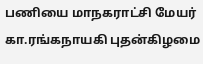பணியை மாநகராட்சி மேயர் கா.ரங்கநாயகி புதன்கிழமை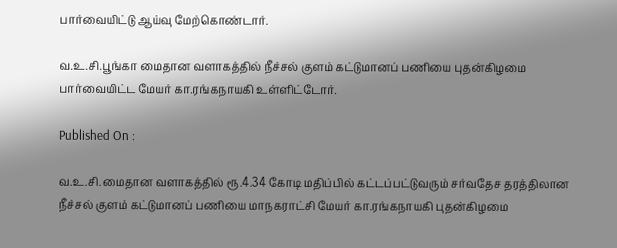பார்வையிட்டு ஆய்வு மேற்கொண்டார்.

வ.உ.சி.பூங்கா மைதான வளாகத்தில் நீச்சல் குளம் கட்டுமானப் பணியை புதன்கிழமை பார்வையிட்ட மேயர் கா.ரங்கநாயகி உள்ளிட்டோர்.

Published On :

வ.உ.சி.மைதான வளாகத்தில் ரூ.4.34 கோடி மதிப்பில் கட்டப்பட்டுவரும் சர்வதேச தரத்திலான நீச்சல் குளம் கட்டுமானப் பணியை மாநகராட்சி மேயர் கா.ரங்கநாயகி புதன்கிழமை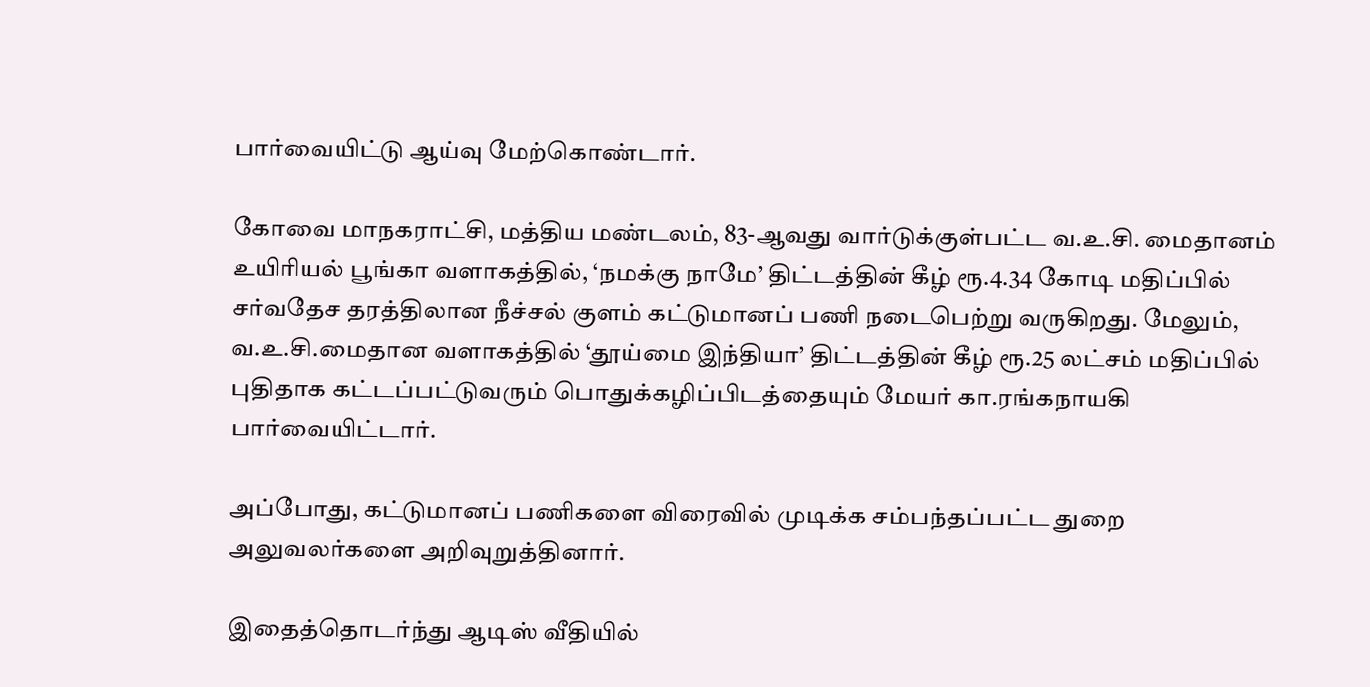பார்வையிட்டு ஆய்வு மேற்கொண்டார்.

கோவை மாநகராட்சி, மத்திய மண்டலம், 83-ஆவது வார்டுக்குள்பட்ட வ.உ.சி. மைதானம் உயிரியல் பூங்கா வளாகத்தில், ‘நமக்கு நாமே’ திட்டத்தின் கீழ் ரூ.4.34 கோடி மதிப்பில் சர்வதேச தரத்திலான நீச்சல் குளம் கட்டுமானப் பணி நடைபெற்று வருகிறது. மேலும், வ.உ.சி.மைதான வளாகத்தில் ‘தூய்மை இந்தியா’ திட்டத்தின் கீழ் ரூ.25 லட்சம் மதிப்பில் புதிதாக கட்டப்பட்டுவரும் பொதுக்கழிப்பிடத்தையும் மேயர் கா.ரங்கநாயகி பார்வையிட்டார்.

அப்போது, கட்டுமானப் பணிகளை விரைவில் முடிக்க சம்பந்தப்பட்ட துறை அலுவலர்களை அறிவுறுத்தினார்.

இதைத்தொடர்ந்து ஆடிஸ் வீதியில்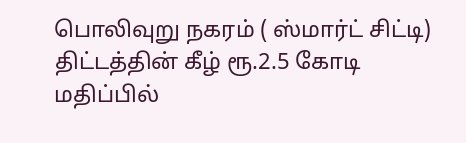பொலிவுறு நகரம் ( ஸ்மார்ட் சிட்டி) திட்டத்தின் கீழ் ரூ.2.5 கோடி மதிப்பில்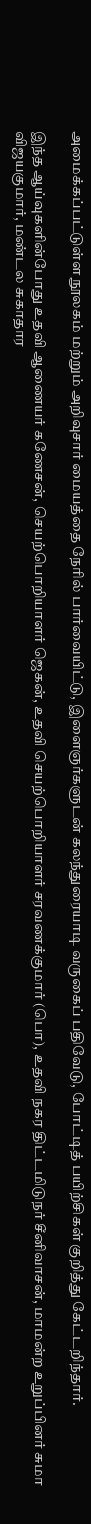அமைக்கப்பட்டுள்ள நூலகம் மற்றும் அறிவுசார் மையத்தை நேரில் பார்வையிட்டு, இளைஞர்களுடன் கலந்துரையாடி வருகைப் பதிவேடு, போட்டித் பயிற்சிகள் குறித்து கேட்டறிந்தார்.

இந்த ஆய்வுகளின்போது உதவி ஆணையர் கணேசன், செயற்பொறியாளர் ஜெகன், உதவி செயற்பொறியாளர் சரவணக்குமார் (பொ), உதவி நகர திட்டமிடுநர் சீனிவாசன், மாமன்ற உறுப்பினர் சுமா விஜயகுமார், மண்டல சுகாதார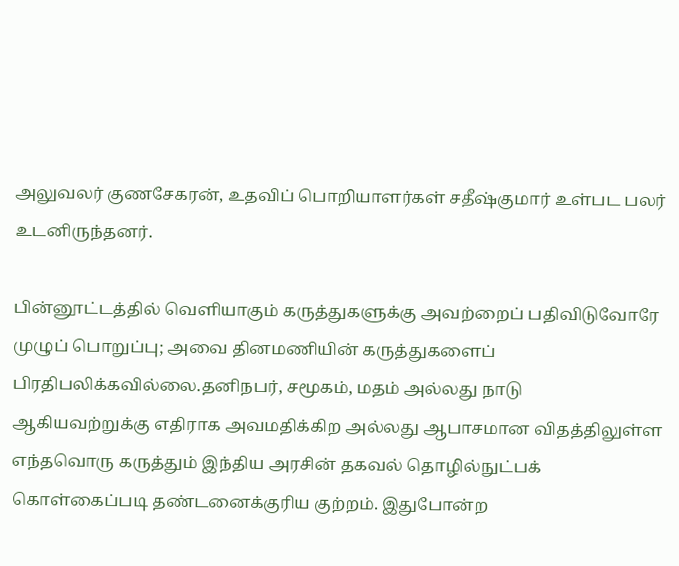அலுவலர் குணசேகரன், உதவிப் பொறியாளர்கள் சதீஷ்குமார் உள்பட பலர் உடனிருந்தனர்.

பின்னூட்டத்தில் வெளியாகும் கருத்துகளுக்கு அவற்றைப் பதிவிடுவோரே முழுப் பொறுப்பு; அவை தினமணியின் கருத்துகளைப் பிரதிபலிக்கவில்லை.தனிநபர், சமூகம், மதம் அல்லது நாடு ஆகியவற்றுக்கு எதிராக அவமதிக்கிற அல்லது ஆபாசமான விதத்திலுள்ள எந்தவொரு கருத்தும் இந்திய அரசின் தகவல் தொழில்நுட்பக் கொள்கைப்படி தண்டனைக்குரிய குற்றம். இதுபோன்ற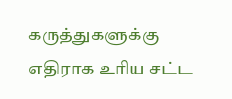கருத்துகளுக்கு எதிராக உரிய சட்ட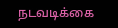நடவடிக்கை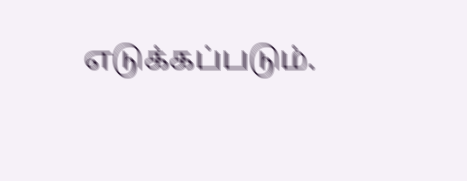எடுக்கப்படும்.